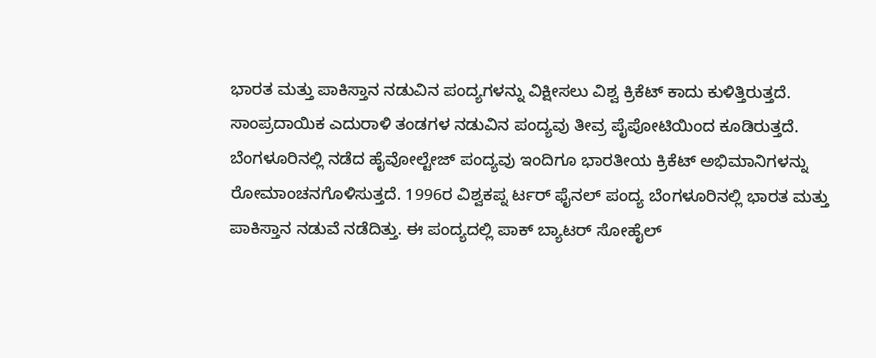ಭಾರತ ಮತ್ತು ಪಾಕಿಸ್ತಾನ ನಡುವಿನ ಪಂದ್ಯಗಳನ್ನು ವಿಕ್ಷೀಸಲು ವಿಶ್ವ ಕ್ರಿಕೆಟ್ ಕಾದು ಕುಳಿತ್ತಿರುತ್ತದೆ. ಸಾಂಪ್ರದಾಯಿಕ ಎದುರಾಳಿ ತಂಡಗಳ ನಡುವಿನ ಪಂದ್ಯವು ತೀವ್ರ ಪೈಪೋಟಿಯಿಂದ ಕೂಡಿರುತ್ತದೆ. ಬೆಂಗಳೂರಿನಲ್ಲಿ ನಡೆದ ಹೈವೋಲ್ಟೇಜ್ ಪಂದ್ಯವು ಇಂದಿಗೂ ಭಾರತೀಯ ಕ್ರಿಕೆಟ್ ಅಭಿಮಾನಿಗಳನ್ನು ರೋಮಾಂಚನಗೊಳಿಸುತ್ತದೆ. 1996ರ ವಿಶ್ವಕಪ್ನ ರ್ಟರ್ ಫೈನಲ್ ಪಂದ್ಯ ಬೆಂಗಳೂರಿನಲ್ಲಿ ಭಾರತ ಮತ್ತು ಪಾಕಿಸ್ತಾನ ನಡುವೆ ನಡೆದಿತ್ತು. ಈ ಪಂದ್ಯದಲ್ಲಿ ಪಾಕ್ ಬ್ಯಾಟರ್ ಸೋಹೈಲ್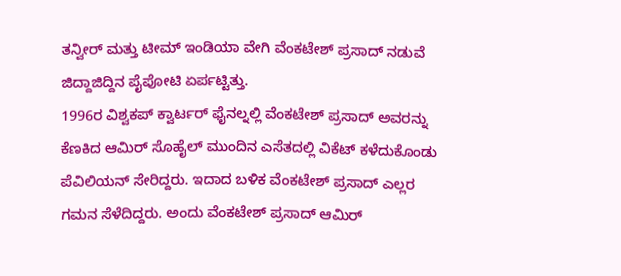ತನ್ವೀರ್ ಮತ್ತು ಟೀಮ್ ಇಂಡಿಯಾ ವೇಗಿ ವೆಂಕಟೇಶ್ ಪ್ರಸಾದ್ ನಡುವೆ ಜಿದ್ದಾಜಿದ್ದಿನ ಪೈಪೋಟಿ ಏರ್ಪಟ್ಟಿತ್ತು.
1996ರ ವಿಶ್ವಕಪ್ ಕ್ವಾರ್ಟರ್ ಫೈನಲ್ನಲ್ಲಿ ವೆಂಕಟೇಶ್ ಪ್ರಸಾದ್ ಅವರನ್ನು ಕೆಣಕಿದ ಆಮಿರ್ ಸೊಹೈಲ್ ಮುಂದಿನ ಎಸೆತದಲ್ಲಿ ವಿಕೆಟ್ ಕಳೆದುಕೊಂಡು ಪೆವಿಲಿಯನ್ ಸೇರಿದ್ದರು. ಇದಾದ ಬಳಿಕ ವೆಂಕಟೇಶ್ ಪ್ರಸಾದ್ ಎಲ್ಲರ ಗಮನ ಸೆಳೆದಿದ್ದರು. ಅಂದು ವೆಂಕಟೇಶ್ ಪ್ರಸಾದ್ ಆಮಿರ್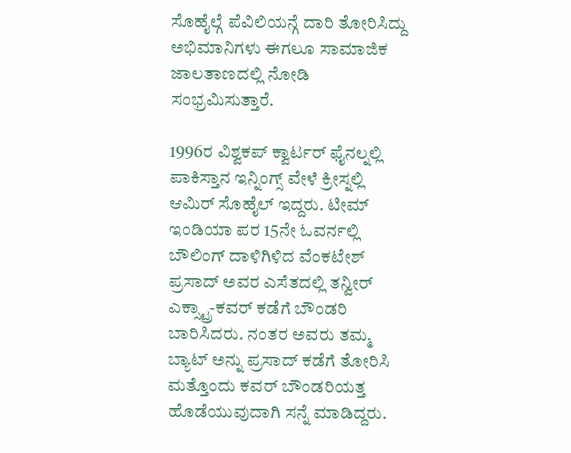ಸೊಹೈಲ್ಗೆ ಪೆವಿಲಿಯನ್ಗೆ ದಾರಿ ತೋರಿಸಿದ್ದು ಅಭಿಮಾನಿಗಳು ಈಗಲೂ ಸಾಮಾಜಿಕ ಜಾಲತಾಣದಲ್ಲಿ ನೋಡಿ ಸಂಭ್ರಮಿಸುತ್ತಾರೆ.

1996ರ ವಿಶ್ವಕಪ್ ಕ್ವಾರ್ಟರ್ ಫೈನಲ್ನಲ್ಲಿ ಪಾಕಿಸ್ತಾನ ಇನ್ನಿಂಗ್ಸ್ ವೇಳೆ ಕ್ರೀಸ್ನಲ್ಲಿ ಆಮಿರ್ ಸೊಹೈಲ್ ಇದ್ದರು. ಟೀಮ್ ಇಂಡಿಯಾ ಪರ 15ನೇ ಓವರ್ನಲ್ಲಿ ಬೌಲಿಂಗ್ ದಾಳಿಗಿಳಿದ ವೆಂಕಟೇಶ್ ಪ್ರಸಾದ್ ಅವರ ಎಸೆತದಲ್ಲಿ ತನ್ವೀರ್ ಎಕ್ಸ್ಟ್ರಾ-ಕವರ್ ಕಡೆಗೆ ಬೌಂಡರಿ ಬಾರಿಸಿದರು. ನಂತರ ಅವರು ತಮ್ಮ ಬ್ಯಾಟ್ ಅನ್ನು ಪ್ರಸಾದ್ ಕಡೆಗೆ ತೋರಿಸಿ ಮತ್ತೊಂದು ಕವರ್ ಬೌಂಡರಿಯತ್ತ ಹೊಡೆಯುವುದಾಗಿ ಸನ್ನೆ ಮಾಡಿದ್ದರು.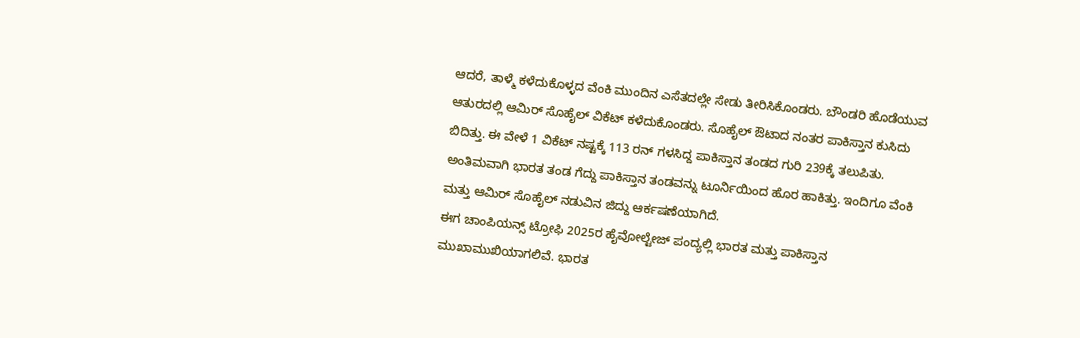ಆದರೆ, ತಾಳ್ಮೆ ಕಳೆದುಕೊಳ್ಳದ ವೆಂಕಿ ಮುಂದಿನ ಎಸೆತದಲ್ಲೇ ಸೇಡು ತೀರಿಸಿಕೊಂಡರು. ಬೌಂಡರಿ ಹೊಡೆಯುವ ಆತುರದಲ್ಲಿ ಆಮಿರ್ ಸೊಹೈಲ್ ವಿಕೆಟ್ ಕಳೆದುಕೊಂಡರು. ಸೊಹೈಲ್ ಔಟಾದ ನಂತರ ಪಾಕಿಸ್ತಾನ ಕುಸಿದು ಬಿದಿತ್ತು. ಈ ವೇಳೆ 1 ವಿಕೆಟ್ ನಷ್ಟಕ್ಕೆ 113 ರನ್ ಗಳಸಿದ್ದ ಪಾಕಿಸ್ತಾನ ತಂಡದ ಗುರಿ 239ಕ್ಕೆ ತಲುಪಿತು. ಅಂತಿಮವಾಗಿ ಭಾರತ ತಂಡ ಗೆದ್ದು ಪಾಕಿಸ್ತಾನ ತಂಡವನ್ನು ಟೂರ್ನಿಯಿಂದ ಹೊರ ಹಾಕಿತ್ತು. ಇಂದಿಗೂ ವೆಂಕಿ ಮತ್ತು ಆಮಿರ್ ಸೊಹೈಲ್ ನಡುವಿನ ಜಿದ್ದು ಆರ್ಕಷಣೆಯಾಗಿದೆ.
ಈಗ ಚಾಂಪಿಯನ್ಸ್ ಟ್ರೋಫಿ 2025ರ ಹೈವೋಲ್ಟೇಜ್ ಪಂದ್ಯಲ್ಲಿ ಭಾರತ ಮತ್ತು ಪಾಕಿಸ್ತಾನ ಮುಖಾಮುಖಿಯಾಗಲಿವೆ. ಭಾರತ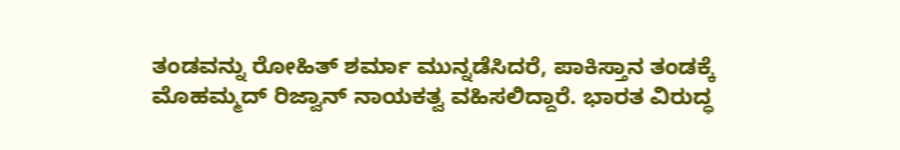ತಂಡವನ್ನು ರೋಹಿತ್ ಶರ್ಮಾ ಮುನ್ನಡೆಸಿದರೆ, ಪಾಕಿಸ್ತಾನ ತಂಡಕ್ಕೆ ಮೊಹಮ್ಮದ್ ರಿಜ್ವಾನ್ ನಾಯಕತ್ವ ವಹಿಸಲಿದ್ದಾರೆ. ಭಾರತ ವಿರುದ್ಧ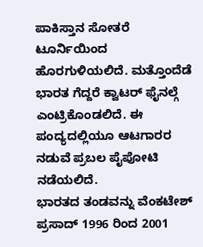ಪಾಕಿಸ್ತಾನ ಸೋತರೆ ಟೂರ್ನಿಯಿಂದ ಹೊರಗುಳಿಯಲಿದೆ. ಮತ್ತೊಂದೆಡೆ ಭಾರತ ಗೆದ್ದರೆ ಕ್ವಾಟರ್ ಫೈನಲ್ಗೆ ಎಂಟ್ರಿಕೊಂಡಲಿದೆ. ಈ ಪಂದ್ಯದಲ್ಲಿಯೂ ಆಟಗಾರರ ನಡುವೆ ಪ್ರಬಲ ಪೈಪೋಟಿ ನಡೆಯಲಿದೆ.
ಭಾರತದ ತಂಡವನ್ನು ವೆಂಕಟೇಶ್ ಪ್ರಸಾದ್ 1996 ರಿಂದ 2001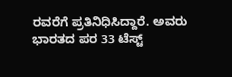ರವರೆಗೆ ಪ್ರತಿನಿಧಿಸಿದ್ದಾರೆ. ಅವರು ಭಾರತದ ಪರ 33 ಟೆಸ್ಟ್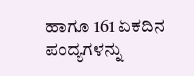ಹಾಗೂ 161 ಏಕದಿನ ಪಂದ್ಯಗಳನ್ನು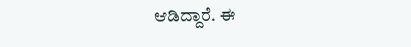ಆಡಿದ್ದಾರೆ. ಈ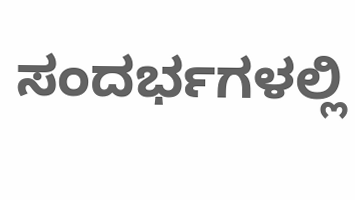ಸಂದರ್ಭಗಳಲ್ಲಿ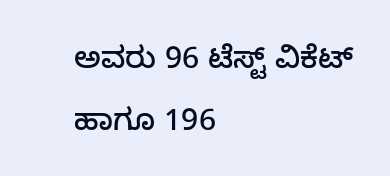ಅವರು 96 ಟೆಸ್ಟ್ ವಿಕೆಟ್ ಹಾಗೂ 196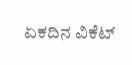ಏಕದಿನ ವಿಕೆಟ್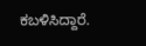ಕಬಳಿಸಿದ್ದಾರೆ.